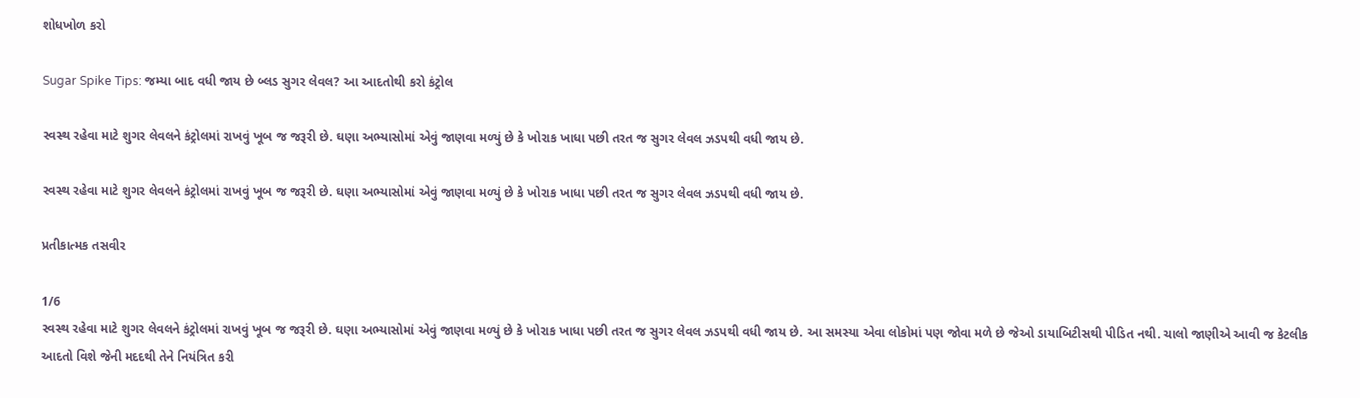શોધખોળ કરો

Sugar Spike Tips: જમ્યા બાદ વધી જાય છે બ્લડ સુગર લેવલ? આ આદતોથી કરો કંટ્રોલ

સ્વસ્થ રહેવા માટે શુગર લેવલને કંટ્રોલમાં રાખવું ખૂબ જ જરૂરી છે. ઘણા અભ્યાસોમાં એવું જાણવા મળ્યું છે કે ખોરાક ખાધા પછી તરત જ સુગર લેવલ ઝડપથી વધી જાય છે.

સ્વસ્થ રહેવા માટે શુગર લેવલને કંટ્રોલમાં રાખવું ખૂબ જ જરૂરી છે. ઘણા અભ્યાસોમાં એવું જાણવા મળ્યું છે કે ખોરાક ખાધા પછી તરત જ સુગર લેવલ ઝડપથી વધી જાય છે.

પ્રતીકાત્મક તસવીર

1/6
સ્વસ્થ રહેવા માટે શુગર લેવલને કંટ્રોલમાં રાખવું ખૂબ જ જરૂરી છે. ઘણા અભ્યાસોમાં એવું જાણવા મળ્યું છે કે ખોરાક ખાધા પછી તરત જ સુગર લેવલ ઝડપથી વધી જાય છે. આ સમસ્યા એવા લોકોમાં પણ જોવા મળે છે જેઓ ડાયાબિટીસથી પીડિત નથી. ચાલો જાણીએ આવી જ કેટલીક આદતો વિશે જેની મદદથી તેને નિયંત્રિત કરી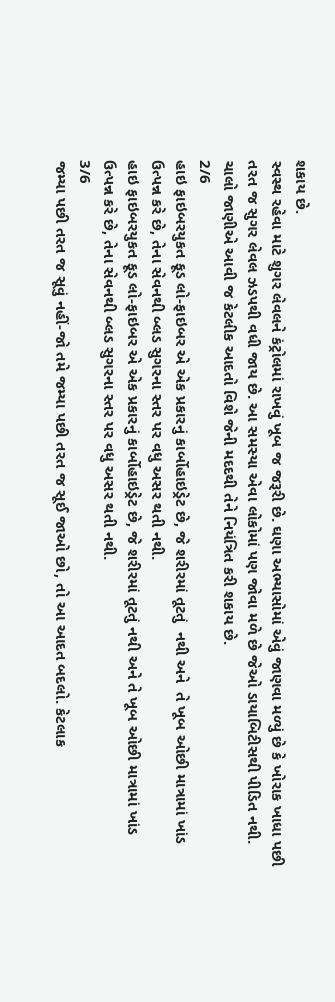શકાય છે.
સ્વસ્થ રહેવા માટે શુગર લેવલને કંટ્રોલમાં રાખવું ખૂબ જ જરૂરી છે. ઘણા અભ્યાસોમાં એવું જાણવા મળ્યું છે કે ખોરાક ખાધા પછી તરત જ સુગર લેવલ ઝડપથી વધી જાય છે. આ સમસ્યા એવા લોકોમાં પણ જોવા મળે છે જેઓ ડાયાબિટીસથી પીડિત નથી. ચાલો જાણીએ આવી જ કેટલીક આદતો વિશે જેની મદદથી તેને નિયંત્રિત કરી શકાય છે.
2/6
હાઇ ફાઇબરયુકત ફૂડ લો-ફાઇબર એ એક પ્રકારનું કાર્બોહાઇડ્રેટ છે, જે શરીરમાં તૂટતું  નથી અને  તે ખૂબ ઓછી માત્રામાં ખાંડ ઉત્પન્ન કરે છે, તેના સેવનથી બ્લડ સુગરના સ્તર પર વધુ અસર થતી નથી.
હાઇ ફાઇબરયુકત ફૂડ લો-ફાઇબર એ એક પ્રકારનું કાર્બોહાઇડ્રેટ છે, જે શરીરમાં તૂટતું નથી અને તે ખૂબ ઓછી માત્રામાં ખાંડ ઉત્પન્ન કરે છે, તેના સેવનથી બ્લડ સુગરના સ્તર પર વધુ અસર થતી નથી.
3/6
જમ્યા પછી તરત જ સૂવું નહીં-જો તમે જમ્યા પછી તરત જ સૂઈ જાઓ છો, તો આ આદત બદલો. કેટલાક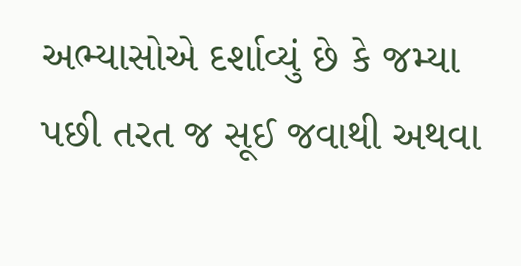અભ્યાસોએ દર્શાવ્યું છે કે જમ્યા પછી તરત જ સૂઈ જવાથી અથવા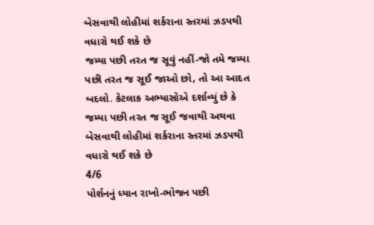બેસવાથી લોહીમાં શર્કરાના સ્તરમાં ઝડપથી વધારો થઈ શકે છે
જમ્યા પછી તરત જ સૂવું નહીં-જો તમે જમ્યા પછી તરત જ સૂઈ જાઓ છો, તો આ આદત બદલો. કેટલાક અભ્યાસોએ દર્શાવ્યું છે કે જમ્યા પછી તરત જ સૂઈ જવાથી અથવા બેસવાથી લોહીમાં શર્કરાના સ્તરમાં ઝડપથી વધારો થઈ શકે છે
4/6
પોર્શનનું ધ્યાન રાખો-ભોજન પછી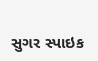સુગર સ્પાઇક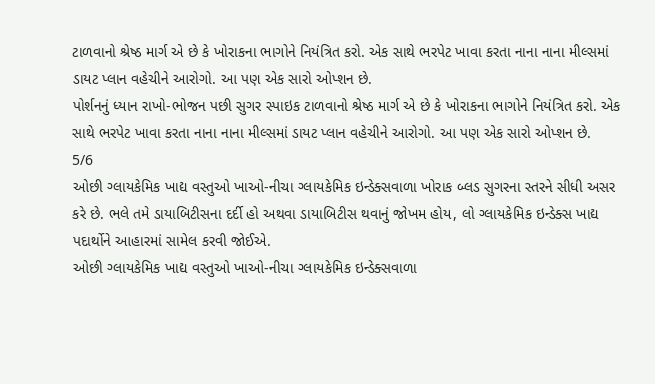ટાળવાનો શ્રેષ્ઠ માર્ગ એ છે કે ખોરાકના ભાગોને નિયંત્રિત કરો. એક સાથે ભરપેટ ખાવા કરતા નાના નાના મીલ્સમાં ડાયટ પ્લાન વહેચીને આરોગો. આ પણ એક સારો ઓપ્શન છે.
પોર્શનનું ધ્યાન રાખો-ભોજન પછી સુગર સ્પાઇક ટાળવાનો શ્રેષ્ઠ માર્ગ એ છે કે ખોરાકના ભાગોને નિયંત્રિત કરો. એક સાથે ભરપેટ ખાવા કરતા નાના નાના મીલ્સમાં ડાયટ પ્લાન વહેચીને આરોગો. આ પણ એક સારો ઓપ્શન છે.
5/6
ઓછી ગ્લાયકેમિક ખાદ્ય વસ્તુઓ ખાઓ-નીચા ગ્લાયકેમિક ઇન્ડેક્સવાળા ખોરાક બ્લડ સુગરના સ્તરને સીધી અસર કરે છે. ભલે તમે ડાયાબિટીસના દર્દી હો અથવા ડાયાબિટીસ થવાનું જોખમ હોય, લો ગ્લાયકેમિક ઇન્ડેક્સ ખાદ્ય પદાર્થોને આહારમાં સામેલ કરવી જોઈએ.
ઓછી ગ્લાયકેમિક ખાદ્ય વસ્તુઓ ખાઓ-નીચા ગ્લાયકેમિક ઇન્ડેક્સવાળા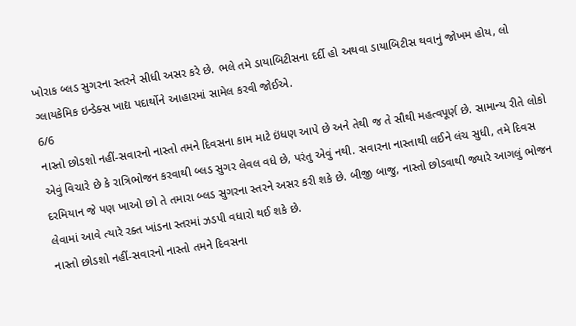ખોરાક બ્લડ સુગરના સ્તરને સીધી અસર કરે છે. ભલે તમે ડાયાબિટીસના દર્દી હો અથવા ડાયાબિટીસ થવાનું જોખમ હોય, લો ગ્લાયકેમિક ઇન્ડેક્સ ખાદ્ય પદાર્થોને આહારમાં સામેલ કરવી જોઈએ.
6/6
નાસ્તો છોડશો નહીં-સવારનો નાસ્તો તમને દિવસના કામ માટે ઇંધણ આપે છે અને તેથી જ તે સૌથી મહત્વપૂર્ણ છે. સામાન્ય રીતે લોકો એવું વિચારે છે કે રાત્રિભોજન કરવાથી બ્લડ સુગર લેવલ વધે છે, પરંતુ એવું નથી. સવારના નાસ્તાથી લઈને લંચ સુધી, તમે દિવસ દરમિયાન જે પણ ખાઓ છો તે તમારા બ્લડ સુગરના સ્તરને અસર કરી શકે છે. બીજી બાજુ, નાસ્તો છોડવાથી જ્યારે આગલું ભોજન લેવામાં આવે ત્યારે રક્ત ખાંડના સ્તરમાં ઝડપી વધારો થઈ શકે છે.
નાસ્તો છોડશો નહીં-સવારનો નાસ્તો તમને દિવસના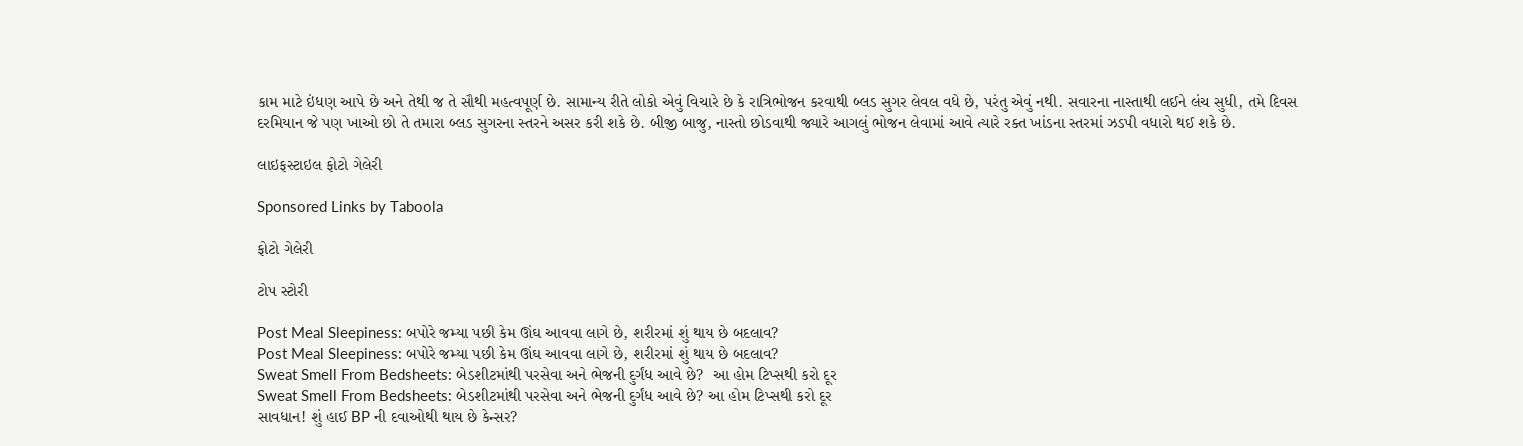કામ માટે ઇંધણ આપે છે અને તેથી જ તે સૌથી મહત્વપૂર્ણ છે. સામાન્ય રીતે લોકો એવું વિચારે છે કે રાત્રિભોજન કરવાથી બ્લડ સુગર લેવલ વધે છે, પરંતુ એવું નથી. સવારના નાસ્તાથી લઈને લંચ સુધી, તમે દિવસ દરમિયાન જે પણ ખાઓ છો તે તમારા બ્લડ સુગરના સ્તરને અસર કરી શકે છે. બીજી બાજુ, નાસ્તો છોડવાથી જ્યારે આગલું ભોજન લેવામાં આવે ત્યારે રક્ત ખાંડના સ્તરમાં ઝડપી વધારો થઈ શકે છે.

લાઇફસ્ટાઇલ ફોટો ગેલેરી

Sponsored Links by Taboola

ફોટો ગેલેરી

ટોપ સ્ટોરી

Post Meal Sleepiness: બપોરે જમ્યા પછી કેમ ઊંઘ આવવા લાગે છે, શરીરમાં શું થાય છે બદલાવ?
Post Meal Sleepiness: બપોરે જમ્યા પછી કેમ ઊંઘ આવવા લાગે છે, શરીરમાં શું થાય છે બદલાવ?
Sweat Smell From Bedsheets: બેડશીટમાંથી પરસેવા અને ભેજની દુર્ગંધ આવે છે?  આ હોમ ટિપ્સથી કરો દૂર
Sweat Smell From Bedsheets: બેડશીટમાંથી પરસેવા અને ભેજની દુર્ગંધ આવે છે? આ હોમ ટિપ્સથી કરો દૂર
સાવધાન! શું હાઈ BP ની દવાઓથી થાય છે કેન્સર?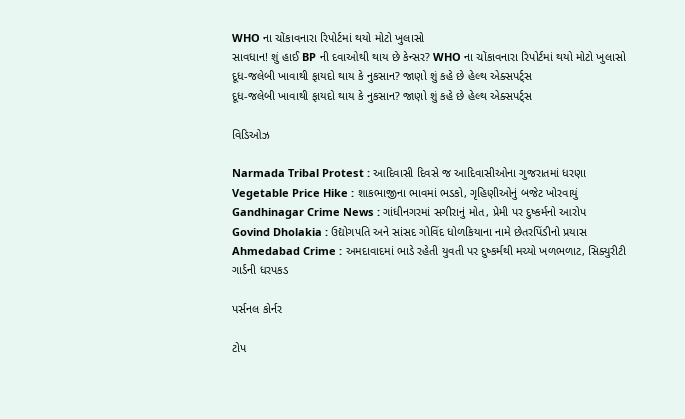WHO ના ચોંકાવનારા રિપોર્ટમાં થયો મોટો ખુલાસો
સાવધાન! શું હાઈ BP ની દવાઓથી થાય છે કેન્સર? WHO ના ચોંકાવનારા રિપોર્ટમાં થયો મોટો ખુલાસો
દૂધ-જલેબી ખાવાથી ફાયદો થાય કે નુકસાન? જાણો શું કહે છે હેલ્થ એક્સપર્ટ્સ
દૂધ-જલેબી ખાવાથી ફાયદો થાય કે નુકસાન? જાણો શું કહે છે હેલ્થ એક્સપર્ટ્સ

વિડિઓઝ

Narmada Tribal Protest : આદિવાસી દિવસે જ આદિવાસીઓના ગુજરાતમાં ધરણા
Vegetable Price Hike : શાકભાજીના ભાવમાં ભડકો, ગૃહિણીઓનું બજેટ ખોરવાયું
Gandhinagar Crime News : ગાંધીનગરમાં સગીરાનું મોત, પ્રેમી પર દુષ્કર્મનો આરોપ
Govind Dholakia : ઉદ્યોગપતિ અને સાંસદ ગોવિંદ ધોળકિયાના નામે છેતરપિંડીનો પ્રયાસ
Ahmedabad Crime : અમદાવાદમાં ભાડે રહેતી યુવતી પર દુષ્કર્મથી મચ્યો ખળભળાટ, સિક્યુરીટી ગાર્ડની ધરપકડ

પર્સનલ કોર્નર

ટોપ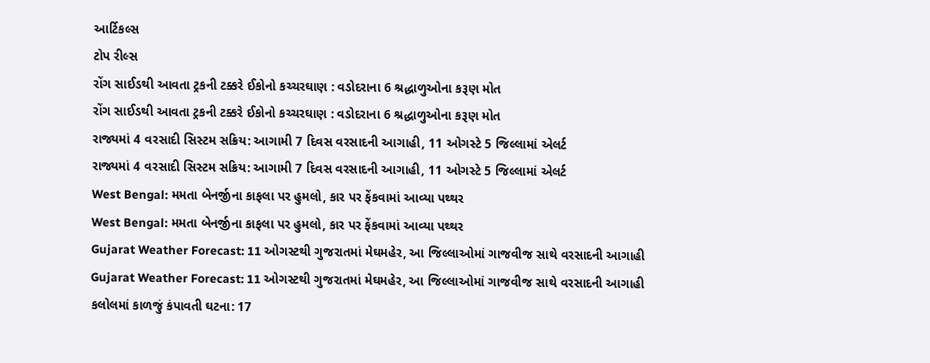આર્ટિકલ્સ
ટોપ રીલ્સ
રોંગ સાઈડથી આવતા ટ્રકની ટક્કરે ઈકોનો કચ્ચરઘાણ : વડોદરાના 6 શ્રદ્ધાળુઓના કરૂણ મોત
રોંગ સાઈડથી આવતા ટ્રકની ટક્કરે ઈકોનો કચ્ચરઘાણ : વડોદરાના 6 શ્રદ્ધાળુઓના કરૂણ મોત
રાજ્યમાં 4 વરસાદી સિસ્ટમ સક્રિય: આગામી 7 દિવસ વરસાદની આગાહી, 11 ઓગસ્ટે 5 જિલ્લામાં એલર્ટ
રાજ્યમાં 4 વરસાદી સિસ્ટમ સક્રિય: આગામી 7 દિવસ વરસાદની આગાહી, 11 ઓગસ્ટે 5 જિલ્લામાં એલર્ટ
West Bengal: મમતા બેનર્જીના કાફલા પર હુમલો, કાર પર ફેંકવામાં આવ્યા પથ્થર
West Bengal: મમતા બેનર્જીના કાફલા પર હુમલો, કાર પર ફેંકવામાં આવ્યા પથ્થર
Gujarat Weather Forecast: 11 ઓગસ્ટથી ગુજરાતમાં મેઘમહેર, આ જિલ્લાઓમાં ગાજવીજ સાથે વરસાદની આગાહી
Gujarat Weather Forecast: 11 ઓગસ્ટથી ગુજરાતમાં મેઘમહેર, આ જિલ્લાઓમાં ગાજવીજ સાથે વરસાદની આગાહી
કલોલમાં કાળજું કંપાવતી ઘટના: 17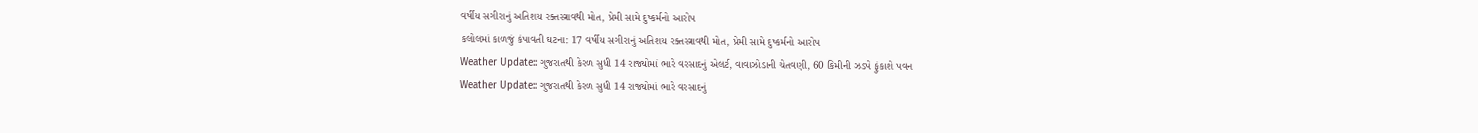વર્ષીય સગીરાનું અતિશય રક્તસ્ત્રાવથી મોત, પ્રેમી સામે દુષ્કર્મનો આરોપ
કલોલમાં કાળજું કંપાવતી ઘટના: 17 વર્ષીય સગીરાનું અતિશય રક્તસ્ત્રાવથી મોત, પ્રેમી સામે દુષ્કર્મનો આરોપ
Weather Update:: ગુજરાતથી કેરળ સુધી 14 રાજ્યોમાં ભારે વરસાદનું એલર્ટ, વાવાઝોડાની ચેતવણી, 60 કિમીની ઝડપે ફુંકાશે પવન
Weather Update:: ગુજરાતથી કેરળ સુધી 14 રાજ્યોમાં ભારે વરસાદનું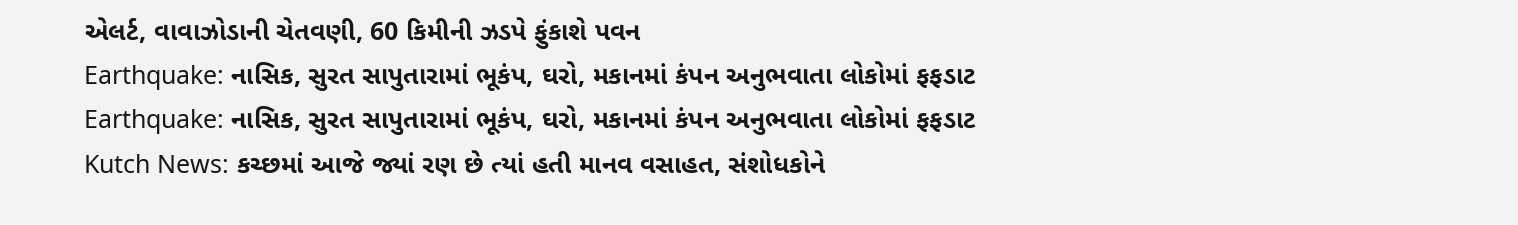એલર્ટ, વાવાઝોડાની ચેતવણી, 60 કિમીની ઝડપે ફુંકાશે પવન
Earthquake: નાસિક, સુરત સાપુતારામાં ભૂકંપ, ઘરો, મકાનમાં કંપન અનુભવાતા લોકોમાં ફફડાટ
Earthquake: નાસિક, સુરત સાપુતારામાં ભૂકંપ, ઘરો, મકાનમાં કંપન અનુભવાતા લોકોમાં ફફડાટ
Kutch News: કચ્છમાં આજે જ્યાં રણ છે ત્યાં હતી માનવ વસાહત, સંશોધકોને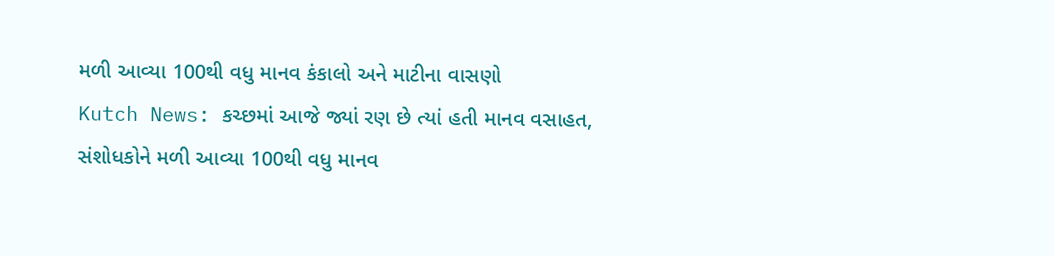મળી આવ્યા 100થી વધુ માનવ કંકાલો અને માટીના વાસણો
Kutch News: કચ્છમાં આજે જ્યાં રણ છે ત્યાં હતી માનવ વસાહત, સંશોધકોને મળી આવ્યા 100થી વધુ માનવ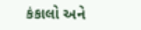કંકાલો અને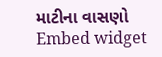માટીના વાસણો
Embed widget